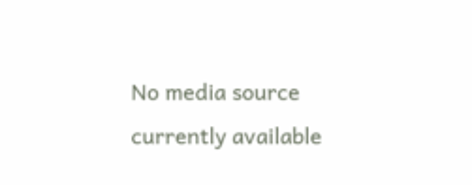No media source currently available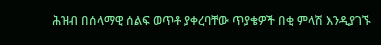ሕዝብ በሰላማዊ ሰልፍ ወጥቶ ያቀረባቸው ጥያቄዎች በቂ ምላሽ እንዲያገኙ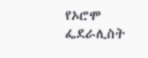የኦሮሞ ፌደራሊስት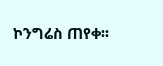ኮንግሬስ ጠየቀ፡፡